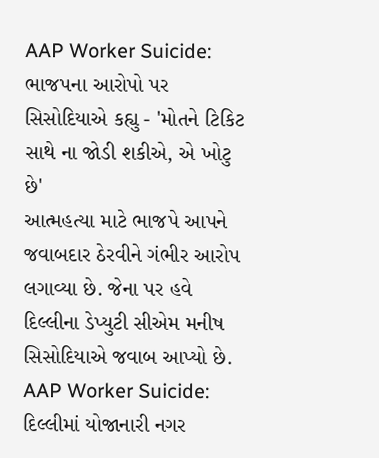AAP Worker Suicide: ભાજપના આરોપો પર સિસોદિયાએ કહ્યુ - 'મોતને ટિકિટ સાથે ના જોડી શકીએ, એ ખોટુ છે'
આત્મહત્યા માટે ભાજપે આપને જવાબદાર ઠેરવીને ગંભીર આરોપ લગાવ્યા છે. જેના પર હવે દિલ્લીના ડેપ્યુટી સીએમ મનીષ સિસોદિયાએ જવાબ આપ્યો છે.
AAP Worker Suicide: દિલ્લીમાં યોજાનારી નગર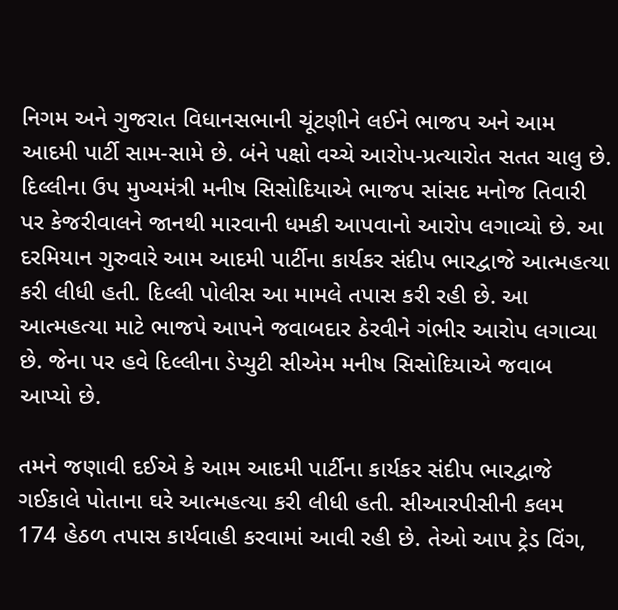નિગમ અને ગુજરાત વિધાનસભાની ચૂંટણીને લઈને ભાજપ અને આમ આદમી પાર્ટી સામ-સામે છે. બંને પક્ષો વચ્ચે આરોપ-પ્રત્યારોત સતત ચાલુ છે. દિલ્લીના ઉપ મુખ્યમંત્રી મનીષ સિસોદિયાએ ભાજપ સાંસદ મનોજ તિવારી પર કેજરીવાલને જાનથી મારવાની ધમકી આપવાનો આરોપ લગાવ્યો છે. આ દરમિયાન ગુરુવારે આમ આદમી પાર્ટીના કાર્યકર સંદીપ ભારદ્વાજે આત્મહત્યા કરી લીધી હતી. દિલ્લી પોલીસ આ મામલે તપાસ કરી રહી છે. આ આત્મહત્યા માટે ભાજપે આપને જવાબદાર ઠેરવીને ગંભીર આરોપ લગાવ્યા છે. જેના પર હવે દિલ્લીના ડેપ્યુટી સીએમ મનીષ સિસોદિયાએ જવાબ આપ્યો છે.

તમને જણાવી દઈએ કે આમ આદમી પાર્ટીના કાર્યકર સંદીપ ભારદ્વાજે ગઈકાલે પોતાના ઘરે આત્મહત્યા કરી લીધી હતી. સીઆરપીસીની કલમ 174 હેઠળ તપાસ કાર્યવાહી કરવામાં આવી રહી છે. તેઓ આપ ટ્રેડ વિંગ,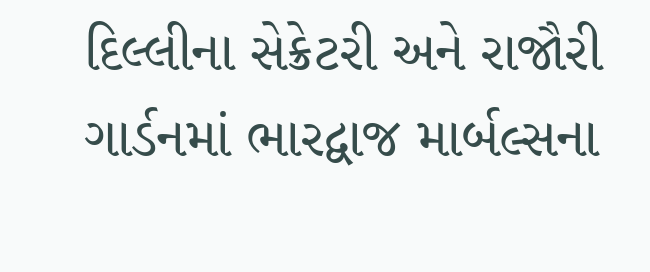દિલ્લીના સેક્રેટરી અને રાજૌરી ગાર્ડનમાં ભારદ્વાજ માર્બલ્સના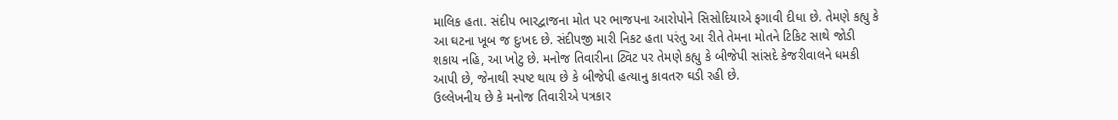માલિક હતા. સંદીપ ભારદ્વાજના મોત પર ભાજપના આરોપોને સિસોદિયાએ ફગાવી દીધા છે. તેમણે કહ્યુ કે આ ઘટના ખૂબ જ દુઃખદ છે. સંદીપજી મારી નિકટ હતા પરંતુ આ રીતે તેમના મોતને ટિકિટ સાથે જોડી શકાય નહિ, આ ખોટુ છે. મનોજ તિવારીના ટ્વિટ પર તેમણે કહ્યુ કે બીજેપી સાંસદે કેજરીવાલને ધમકી આપી છે, જેનાથી સ્પષ્ટ થાય છે કે બીજેપી હત્યાનુ કાવતરુ ઘડી રહી છે.
ઉલ્લેખનીય છે કે મનોજ તિવારીએ પત્રકાર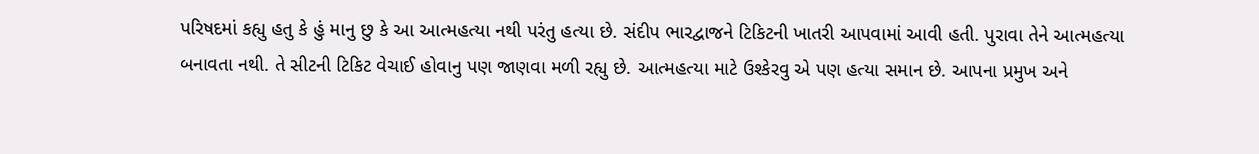પરિષદમાં કહ્યુ હતુ કે હું માનુ છુ કે આ આત્મહત્યા નથી પરંતુ હત્યા છે. સંદીપ ભારદ્વાજને ટિકિટની ખાતરી આપવામાં આવી હતી. પુરાવા તેને આત્મહત્યા બનાવતા નથી. તે સીટની ટિકિટ વેચાઈ હોવાનુ પણ જાણવા મળી રહ્યુ છે. આત્મહત્યા માટે ઉશ્કેરવુ એ પણ હત્યા સમાન છે. આપના પ્રમુખ અને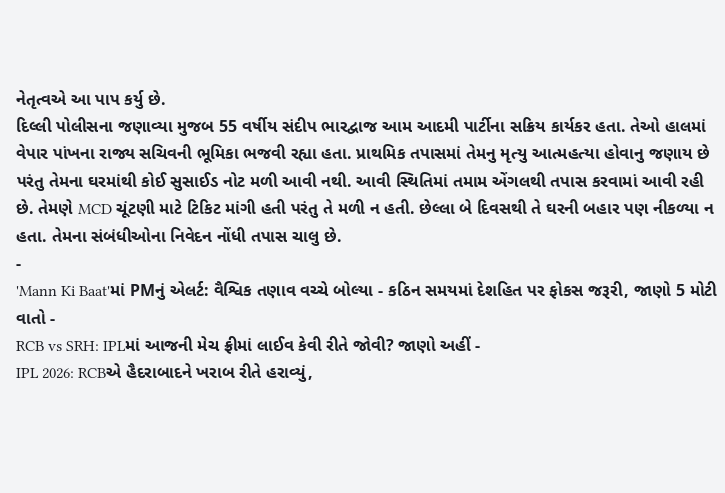નેતૃત્વએ આ પાપ કર્યુ છે.
દિલ્લી પોલીસના જણાવ્યા મુજબ 55 વર્ષીય સંદીપ ભારદ્વાજ આમ આદમી પાર્ટીના સક્રિય કાર્યકર હતા. તેઓ હાલમાં વેપાર પાંખના રાજ્ય સચિવની ભૂમિકા ભજવી રહ્યા હતા. પ્રાથમિક તપાસમાં તેમનુ મૃત્યુ આત્મહત્યા હોવાનુ જણાય છે પરંતુ તેમના ઘરમાંથી કોઈ સુસાઈડ નોટ મળી આવી નથી. આવી સ્થિતિમાં તમામ એંગલથી તપાસ કરવામાં આવી રહી છે. તેમણે MCD ચૂંટણી માટે ટિકિટ માંગી હતી પરંતુ તે મળી ન હતી. છેલ્લા બે દિવસથી તે ઘરની બહાર પણ નીકળ્યા ન હતા. તેમના સંબંધીઓના નિવેદન નોંધી તપાસ ચાલુ છે.
-
'Mann Ki Baat'માં PMનું એલર્ટ: વૈશ્વિક તણાવ વચ્ચે બોલ્યા - કઠિન સમયમાં દેશહિત પર ફોકસ જરૂરી, જાણો 5 મોટી વાતો -
RCB vs SRH: IPLમાં આજની મેચ ફ્રીમાં લાઈવ કેવી રીતે જોવી? જાણો અહીં -
IPL 2026: RCBએ હૈદરાબાદને ખરાબ રીતે હરાવ્યું,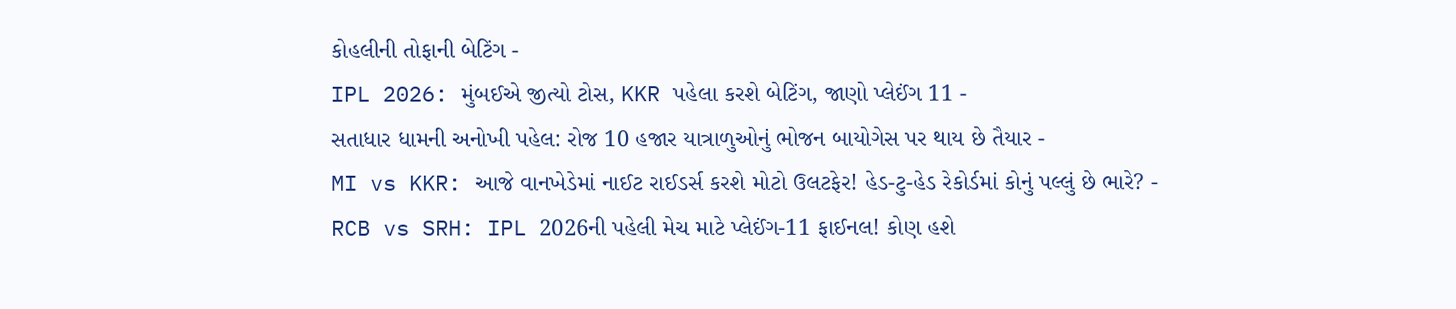કોહલીની તોફાની બેટિંગ -
IPL 2026: મુંબઈએ જીત્યો ટોસ, KKR પહેલા કરશે બેટિંગ, જાણો પ્લેઈંગ 11 -
સતાધાર ધામની અનોખી પહેલ: રોજ 10 હજાર યાત્રાળુઓનું ભોજન બાયોગેસ પર થાય છે તૈયાર -
MI vs KKR: આજે વાનખેડેમાં નાઈટ રાઈડર્સ કરશે મોટો ઉલટફેર! હેડ-ટુ-હેડ રેકોર્ડમાં કોનું પલ્લું છે ભારે? -
RCB vs SRH: IPL 2026ની પહેલી મેચ માટે પ્લેઈંગ-11 ફાઈનલ! કોણ હશે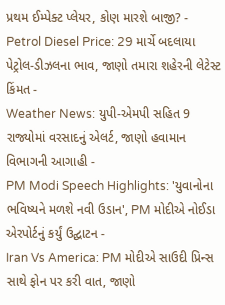પ્રથમ ઈમ્પેક્ટ પ્લેયર, કોણ મારશે બાજી? -
Petrol Diesel Price: 29 માર્ચે બદલાયા પેટ્રોલ-ડીઝલના ભાવ, જાણો તમારા શહેરની લેટેસ્ટ કિંમત -
Weather News: યુપી-એમપી સહિત 9 રાજ્યોમાં વરસાદનું એલર્ટ, જાણો હવામાન વિભાગની આગાહી -
PM Modi Speech Highlights: 'યુવાનોના ભવિષ્યને મળશે નવી ઉડાન', PM મોદીએ નોઈડા એરપોર્ટનું કર્યું ઉદ્ઘાટન -
Iran Vs America: PM મોદીએ સાઉદી પ્રિન્સ સાથે ફોન પર કરી વાત, જાણો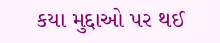કયા મુદ્દાઓ પર થઈ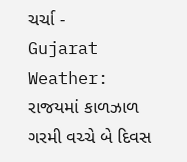ચર્ચા -
Gujarat Weather: રાજયમાં કાળઝાળ ગરમી વચ્ચે બે દિવસ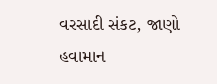વરસાદી સંકટ, જાણો હવામાન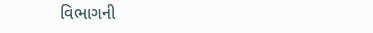વિભાગની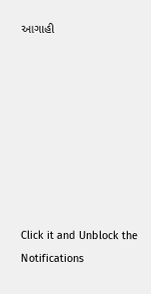આગાહી








Click it and Unblock the Notifications